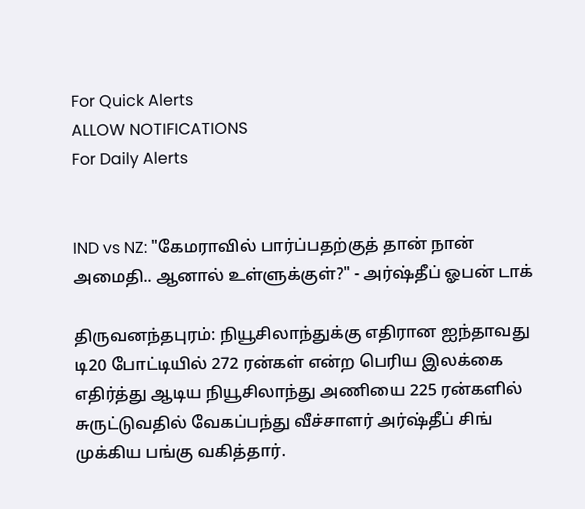For Quick Alerts
ALLOW NOTIFICATIONS
For Daily Alerts


IND vs NZ: "கேமராவில் பார்ப்பதற்குத் தான் நான் அமைதி.. ஆனால் உள்ளுக்குள்?" - அர்ஷ்தீப் ஓபன் டாக்

திருவனந்தபுரம்: நியூசிலாந்துக்கு எதிரான ஐந்தாவது டி20 போட்டியில் 272 ரன்கள் என்ற பெரிய இலக்கை எதிர்த்து ஆடிய நியூசிலாந்து அணியை 225 ரன்களில் சுருட்டுவதில் வேகப்பந்து வீச்சாளர் அர்ஷ்தீப் சிங் முக்கிய பங்கு வகித்தார்.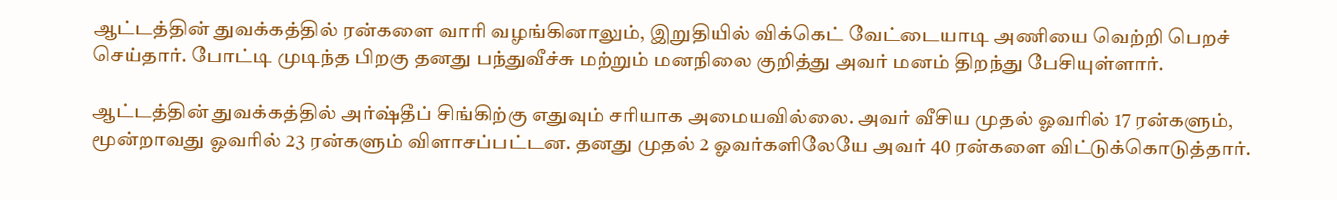ஆட்டத்தின் துவக்கத்தில் ரன்களை வாரி வழங்கினாலும், இறுதியில் விக்கெட் வேட்டையாடி அணியை வெற்றி பெறச் செய்தார். போட்டி முடிந்த பிறகு தனது பந்துவீச்சு மற்றும் மனநிலை குறித்து அவர் மனம் திறந்து பேசியுள்ளார்.

ஆட்டத்தின் துவக்கத்தில் அர்ஷ்தீப் சிங்கிற்கு எதுவும் சரியாக அமையவில்லை. அவர் வீசிய முதல் ஓவரில் 17 ரன்களும், மூன்றாவது ஓவரில் 23 ரன்களும் விளாசப்பட்டன. தனது முதல் 2 ஓவர்களிலேயே அவர் 40 ரன்களை விட்டுக்கொடுத்தார்.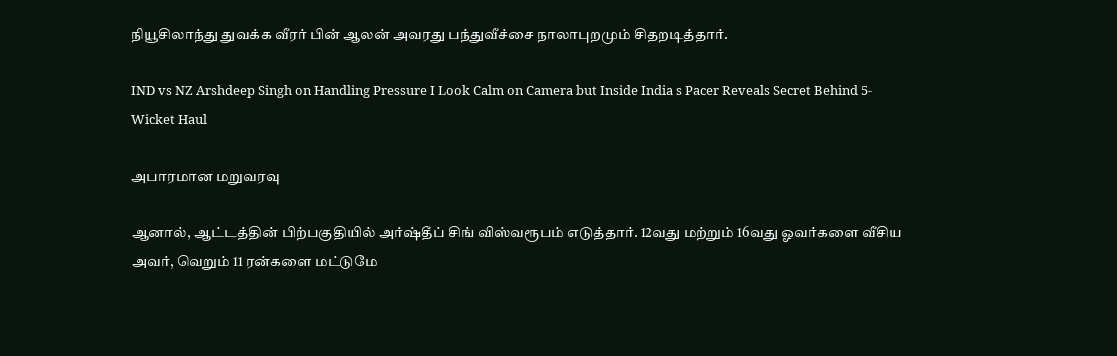நியூசிலாந்து துவக்க வீரர் பின் ஆலன் அவரது பந்துவீச்சை நாலாபுறமும் சிதறடித்தார்.

IND vs NZ Arshdeep Singh on Handling Pressure I Look Calm on Camera but Inside India s Pacer Reveals Secret Behind 5-Wicket Haul

அபாரமான மறுவரவு

ஆனால், ஆட்டத்தின் பிற்பகுதியில் அர்ஷ்தீப் சிங் விஸ்வரூபம் எடுத்தார். 12வது மற்றும் 16வது ஓவர்களை வீசிய அவர், வெறும் 11 ரன்களை மட்டுமே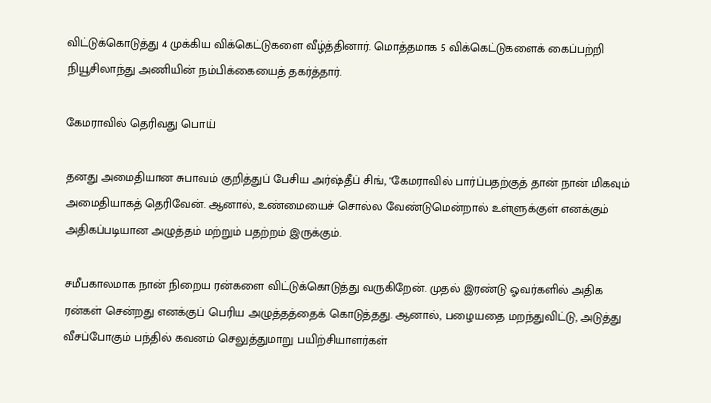விட்டுக்கொடுத்து 4 முக்கிய விக்கெட்டுகளை வீழ்த்தினார். மொத்தமாக 5 விக்கெட்டுகளைக் கைப்பற்றி நியூசிலாந்து அணியின் நம்பிக்கையைத் தகர்த்தார்.

கேமராவில் தெரிவது பொய்

தனது அமைதியான சுபாவம் குறித்துப் பேசிய அர்ஷ்தீப் சிங், "கேமராவில் பார்ப்பதற்குத் தான் நான் மிகவும் அமைதியாகத் தெரிவேன். ஆனால், உண்மையைச் சொல்ல வேண்டுமென்றால் உள்ளுக்குள் எனக்கும் அதிகப்படியான அழுத்தம் மற்றும் பதற்றம் இருக்கும்.

சமீபகாலமாக நான் நிறைய ரன்களை விட்டுக்கொடுத்து வருகிறேன். முதல் இரண்டு ஓவர்களில் அதிக ரன்கள் சென்றது எனக்குப் பெரிய அழுத்தத்தைக் கொடுத்தது. ஆனால், பழையதை மறந்துவிட்டு, அடுத்து வீசப்போகும் பந்தில் கவனம் செலுத்துமாறு பயிற்சியாளர்கள்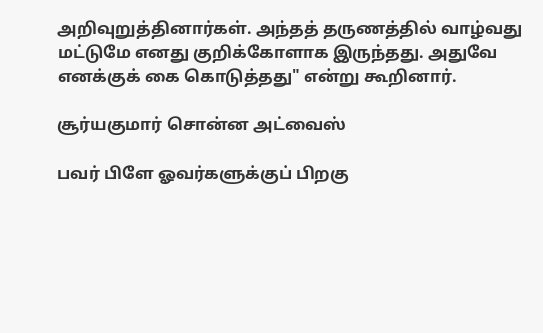அறிவுறுத்தினார்கள். அந்தத் தருணத்தில் வாழ்வது மட்டுமே எனது குறிக்கோளாக இருந்தது. அதுவே எனக்குக் கை கொடுத்தது" என்று கூறினார்.

சூர்யகுமார் சொன்ன அட்வைஸ்

பவர் பிளே ஓவர்களுக்குப் பிறகு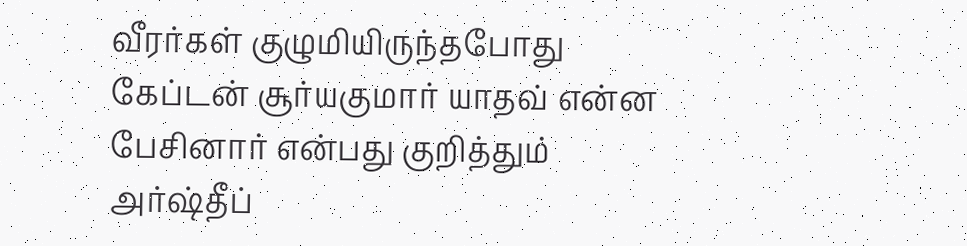வீரர்கள் குழுமியிருந்தபோது கேப்டன் சூர்யகுமார் யாதவ் என்ன பேசினார் என்பது குறித்தும் அர்ஷ்தீப்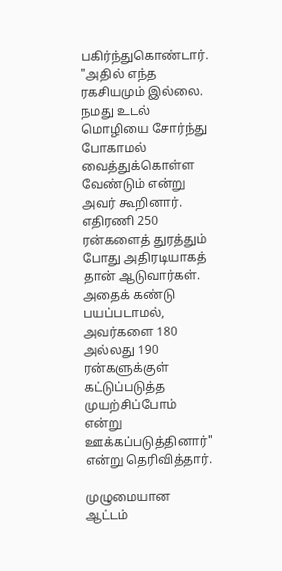பகிர்ந்துகொண்டார். "அதில் எந்த ரகசியமும் இல்லை. நமது உடல் மொழியை சோர்ந்து போகாமல் வைத்துக்கொள்ள வேண்டும் என்று அவர் கூறினார். எதிரணி 250 ரன்களைத் துரத்தும் போது அதிரடியாகத் தான் ஆடுவார்கள். அதைக் கண்டு பயப்படாமல், அவர்களை 180 அல்லது 190 ரன்களுக்குள் கட்டுப்படுத்த முயற்சிப்போம் என்று ஊக்கப்படுத்தினார்" என்று தெரிவித்தார்.

முழுமையான ஆட்டம்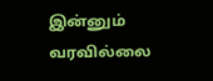இன்னும் வரவில்லை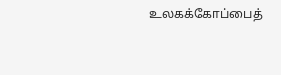உலகக்கோப்பைத்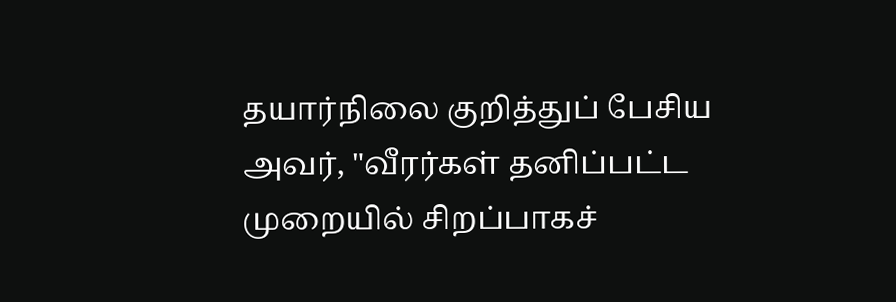தயார்நிலை குறித்துப் பேசிய அவர், "வீரர்கள் தனிப்பட்ட முறையில் சிறப்பாகச்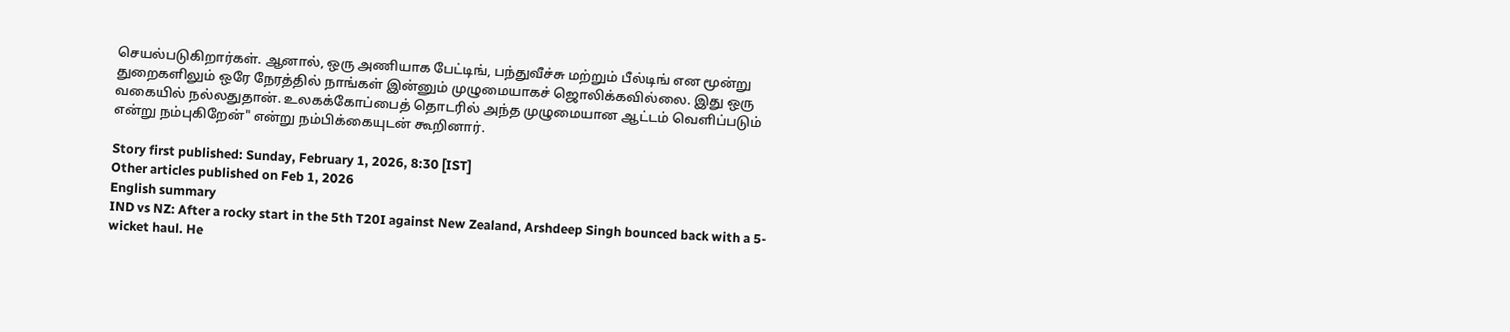செயல்படுகிறார்கள். ஆனால், ஒரு அணியாக பேட்டிங், பந்துவீச்சு மற்றும் பீல்டிங் என மூன்று துறைகளிலும் ஒரே நேரத்தில் நாங்கள் இன்னும் முழுமையாகச் ஜொலிக்கவில்லை. இது ஒரு வகையில் நல்லதுதான். உலகக்கோப்பைத் தொடரில் அந்த முழுமையான ஆட்டம் வெளிப்படும் என்று நம்புகிறேன்" என்று நம்பிக்கையுடன் கூறினார்.

Story first published: Sunday, February 1, 2026, 8:30 [IST]
Other articles published on Feb 1, 2026
English summary
IND vs NZ: After a rocky start in the 5th T20I against New Zealand, Arshdeep Singh bounced back with a 5-wicket haul. He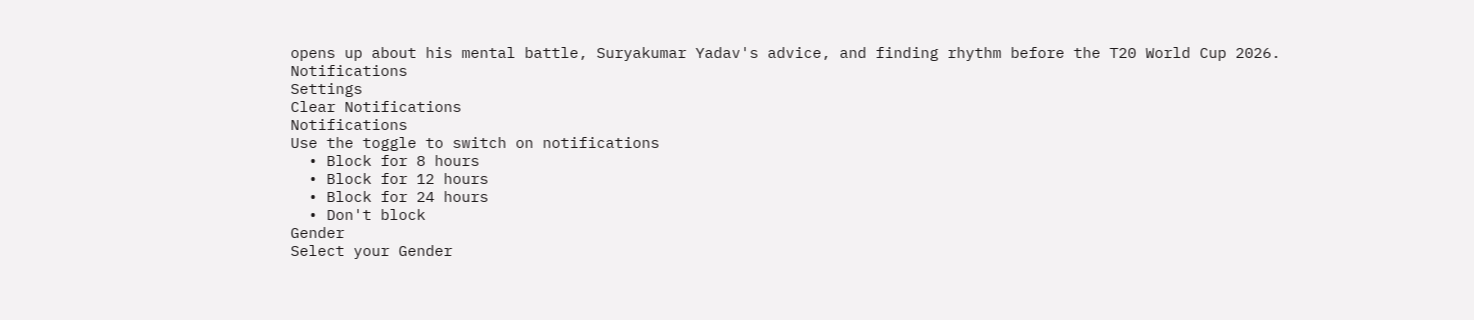opens up about his mental battle, Suryakumar Yadav's advice, and finding rhythm before the T20 World Cup 2026.
Notifications
Settings
Clear Notifications
Notifications
Use the toggle to switch on notifications
  • Block for 8 hours
  • Block for 12 hours
  • Block for 24 hours
  • Don't block
Gender
Select your Gender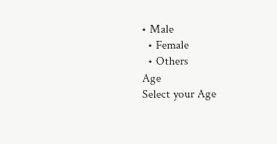• Male
  • Female
  • Others
Age
Select your Age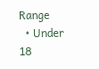Range
  • Under 18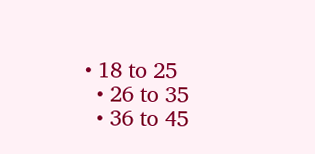• 18 to 25
  • 26 to 35
  • 36 to 45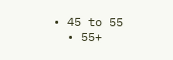• 45 to 55
  • 55+